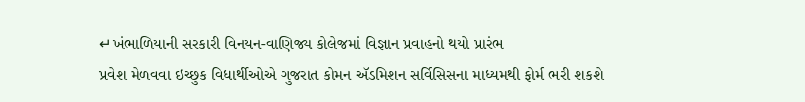↵ખંભાળિયાની સરકારી વિનયન-વાણિજ્ય કોલેજમાં વિજ્ઞાન પ્રવાહનો થયો પ્રારંભ
પ્રવેશ મેળવવા ઇચ્છુક વિધાર્થીઓએ ગુજરાત કોમન ઍડમિશન સર્વિસિસના માધ્યમથી ફોર્મ ભરી શકશે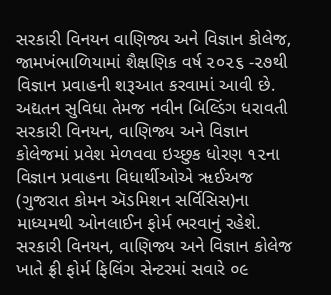સરકારી વિનયન વાણિજ્ય અને વિજ્ઞાન કોલેજ, જામખંભાળિયામાં શૈક્ષણિક વર્ષ ૨૦૨૬ -૨૭થી વિજ્ઞાન પ્રવાહની શરૂઆત કરવામાં આવી છે. અદ્યતન સુવિધા તેમજ નવીન બિલ્ડિંગ ધરાવતી સરકારી વિનયન, વાણિજ્ય અને વિજ્ઞાન કોલેજમાં પ્રવેશ મેળવવા ઇચ્છુક ધોરણ ૧૨ના વિજ્ઞાન પ્રવાહના વિધાર્થીઓએ ૠઈઅજ (ગુજરાત કોમન ઍડમિશન સર્વિસિસ)ના માધ્યમથી ઓનલાઈન ફોર્મ ભરવાનું રહેશે. સરકારી વિનયન, વાણિજ્ય અને વિજ્ઞાન કોલેજ ખાતે ફ્રી ફોર્મ ફિલિંગ સેન્ટરમાં સવારે ૦૯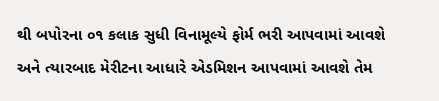થી બપોરના ૦૧ કલાક સુધી વિનામૂલ્યે ફોર્મ ભરી આપવામાં આવશે અને ત્યારબાદ મેરીટના આધારે એડમિશન આપવામાં આવશે તેમ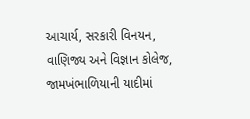આચાર્ય, સરકારી વિનયન, વાણિજ્ય અને વિજ્ઞાન કોલેજ, જામખંભાળિયાની યાદીમાં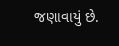જણાવાયું છે.